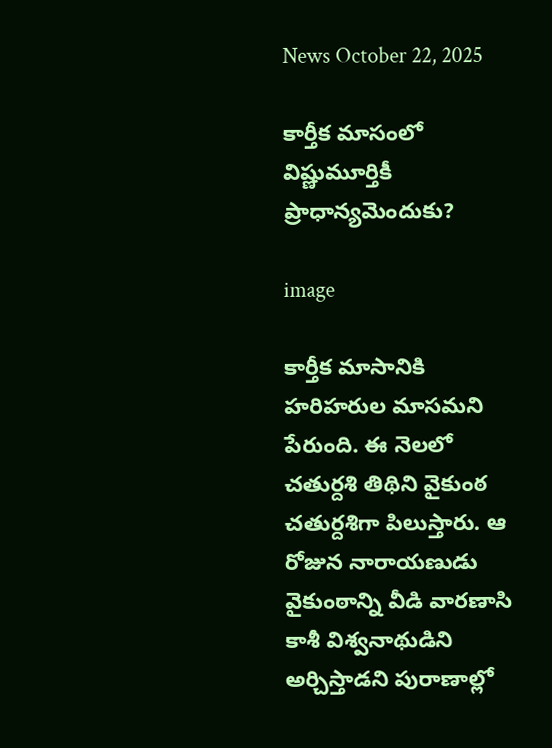News October 22, 2025

కార్తీక మాసంలో విష్ణుమూర్తికీ ప్రాధాన్యమెందుకు?

image

కార్తీక మాసానికి హరిహరుల మాసమని పేరుంది. ఈ నెలలో చతుర్దశి తిథిని వైకుంఠ చతుర్దశిగా పిలుస్తారు. ఆ రోజున నారాయణుడు వైకుంఠాన్ని వీడి వారణాసి కాశీ విశ్వనాథుడిని అర్చిస్తాడని పురాణాల్లో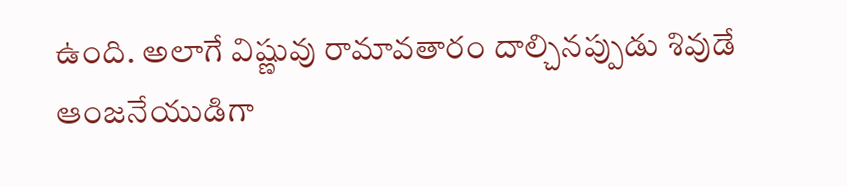ఉంది. అలాగే విష్ణువు రామావతారం దాల్చినప్పుడు శివుడే ఆంజనేయుడిగా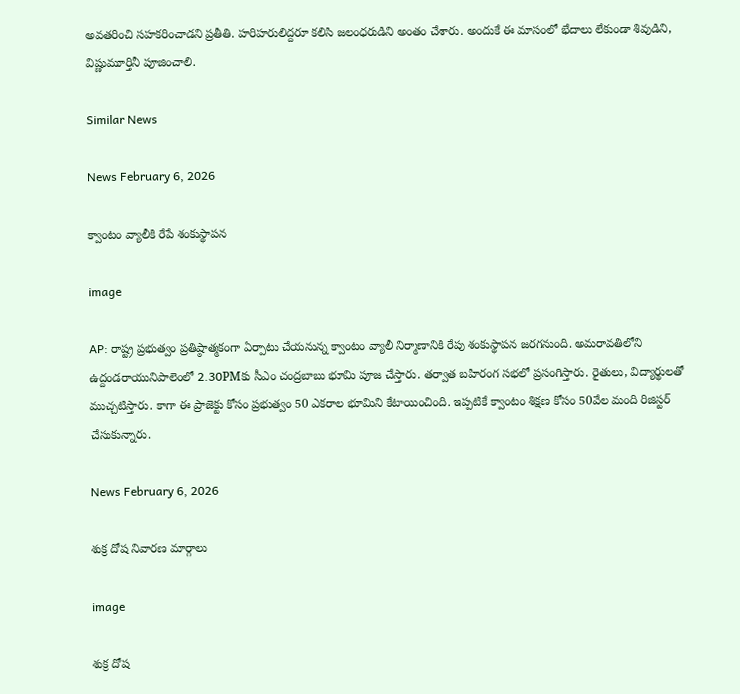అవతరించి సహకరించాడని ప్రతీతి. హరిహరులిద్దరూ కలిసి జలంధరుడిని అంతం చేశారు. అందుకే ఈ మాసంలో భేదాలు లేకుండా శివుడిని, విష్ణుమూర్తినీ పూజించాలి.

Similar News

News February 6, 2026

క్వాంటం వ్యాలీకి రేపే శంకుస్థాపన

image

AP: రాష్ట్ర ప్రభుత్వం ప్రతిష్ఠాత్మకంగా ఏర్పాటు చేయనున్న క్వాంటం వ్యాలీ నిర్మాణానికి రేపు శంకుస్థాపన జరగనుంది. అమరావతిలోని ఉద్దండరాయునిపాలెంలో 2.30PMకు సీఎం చంద్రబాబు భూమి పూజ చేస్తారు. తర్వాత బహిరంగ సభలో ప్రసంగిస్తారు. రైతులు, విద్యార్థులతో ముచ్చటిస్తారు. కాగా ఈ ప్రాజెక్టు కోసం ప్రభుత్వం 50 ఎకరాల భూమిని కేటాయించింది. ఇప్పటికే క్వాంటం శిక్షణ కోసం 50వేల మంది రిజిస్టర్ చేసుకున్నారు.

News February 6, 2026

శుక్ర దోష నివారణ మార్గాలు

image

శుక్ర దోష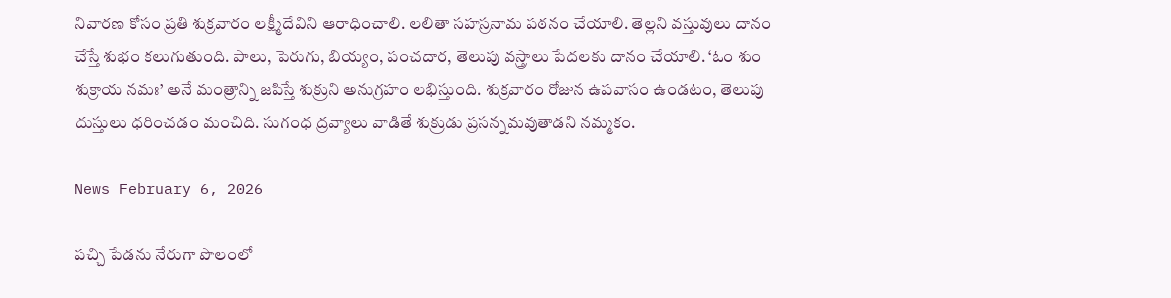నివారణ కోసం ప్రతి శుక్రవారం లక్ష్మీదేవిని ఆరాధించాలి. లలితా సహస్రనామ పఠనం చేయాలి. తెల్లని వస్తువులు దానం చేస్తే శుభం కలుగుతుంది. పాలు, పెరుగు, బియ్యం, పంచదార, తెలుపు వస్త్రాలు పేదలకు దానం చేయాలి. ‘ఓం శుం శుక్రాయ నమః’ అనే మంత్రాన్ని జపిస్తే శుక్రుని అనుగ్రహం లభిస్తుంది. శుక్రవారం రోజున ఉపవాసం ఉండటం, తెలుపు దుస్తులు ధరించడం మంచిది. సుగంధ ద్రవ్యాలు వాడితే శుక్రుడు ప్రసన్నమవుతాడని నమ్మకం.

News February 6, 2026

పచ్చి పేడను నేరుగా పొలంలో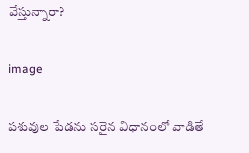వేస్తున్నారా?

image

పశువుల పేడను సరైన విధానంలో వాడితే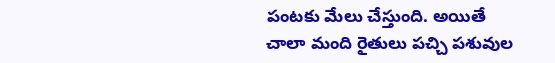పంటకు మేలు చేస్తుంది. అయితే చాలా మంది రైతులు పచ్చి పశువుల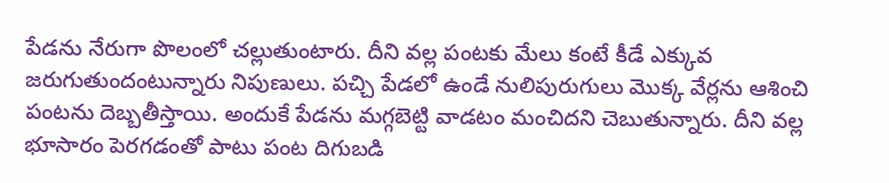పేడను నేరుగా పొలంలో చల్లుతుంటారు. దీని వల్ల పంటకు మేలు కంటే కీడే ఎక్కువ జరుగుతుందంటున్నారు నిపుణులు. పచ్చి పేడలో ఉండే నులిపురుగులు మొక్క వేర్లను ఆశించి పంటను దెబ్బతీస్తాయి. అందుకే పేడను మగ్గబెట్టి వాడటం మంచిదని చెబుతున్నారు. దీని వల్ల భూసారం పెరగడంతో పాటు పంట దిగుబడి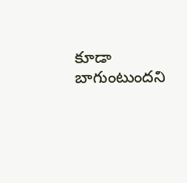కూడా బాగుంటుందని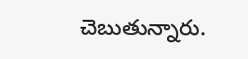చెబుతున్నారు.